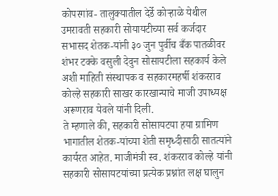कोपरगांव- तालुक्यातील देर्डे कोऱ्हाळे येथील उमरावती सहकारी सोयायटीच्या सर्व कर्जदार सभासद शेतक-यांनी ३० जुन पुर्वीच बँक पातळीवर शंभर टक्के वसुली देवुन सोसायटीला सहकार्य केले अशी माहिती संस्थापक व सहकारमहर्षी शंकरराव कोल्हे सहकारी साखर कारखान्याचे माजी उपाध्यक्ष अरूणराव येवले यांनी दिली.
ते म्हणाले की, सहकारी सोसायटया हया ग्रामिण भागातील शेतक-यांच्या शेती समृध्दीसाठी सातत्यांने कार्यरत आहेत. माजीमंत्री स्व. शंकरराव कोल्हे यांनी सहकारी सोसायटयांच्या प्रत्येक प्रश्नांत लक्ष घालुन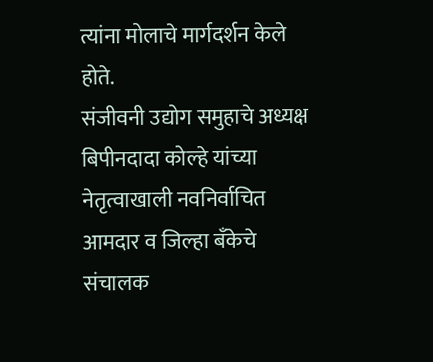त्यांना मोलाचे मार्गदर्शन केले होते.
संजीवनी उद्योग समुहाचे अध्यक्ष बिपीनदादा कोल्हे यांच्या नेतृत्वाखाली नवनिर्वाचित आमदार व जिल्हा बँकेचे संचालक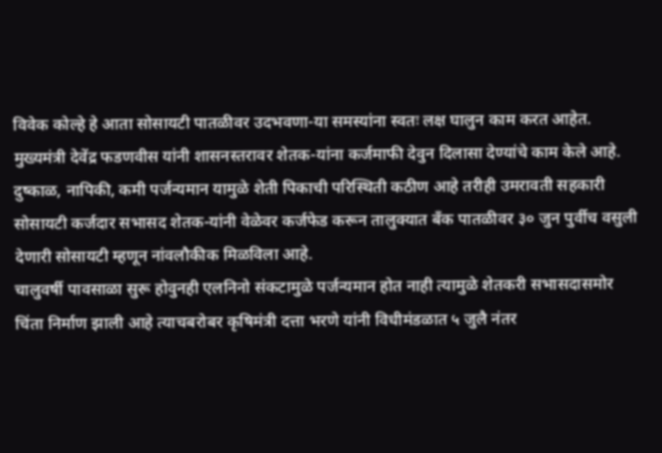विवेक कोल्हे हे आता सोसायटी पातळीवर उदभवणा-या समस्यांना स्वतः लक्ष घालुन काम करत आहेत. मुख्यमंत्री देवेंद्र फडणवीस यांनी शासनस्तरावर शेतक-यांना कर्जमाफी देवुन दिलासा देण्यांचे काम केले आहे. दुष्काळ, नापिकी, कमी पर्जन्यमान यामुळे शेती पिकाची परिस्थिती कठीण आहे तरीही उमरावती सहकारी सोसायटी कर्जदार सभासद शेतक-यांनी वेळेवर कर्जफेड करून तालुक्यात बँक पातळीवर ३० जुन पुर्वीच वसुली देणारी सोसायटी म्हणून नांवलौकीक मिळविला आहे.
चालुवर्षी पावसाळा सुरू होवुनही एलनिनो संकटामुळे पर्जन्यमान होत नाही त्यामुळे शेतकरी सभासदासमोर चिंता निर्माण झाली आहे त्याचबरोबर कृषिमंत्री दत्ता भरणे यांनी विधीमंडळात ५ जुलै नंतर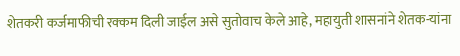शेतकरी कर्जमाफीची रक्कम दिली जाईल असे सुतोवाच केले आहे, महायुती शासनांने शेतक-यांना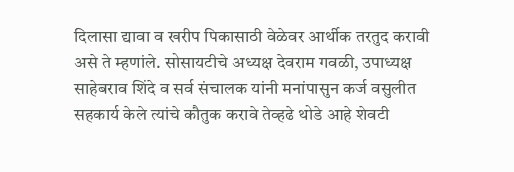दिलासा द्यावा व खरीप पिकासाठी वेळेवर आर्थीक तरतुद करावी असे ते म्हणांले. सोसायटीचे अध्यक्ष देवराम गवळी, उपाध्यक्ष साहेबराव शिंदे व सर्व संचालक यांनी मनांपासुन कर्ज वसुलीत सहकार्य केले त्यांचे कौतुक करावे तेव्हढे थोडे आहे शेवटी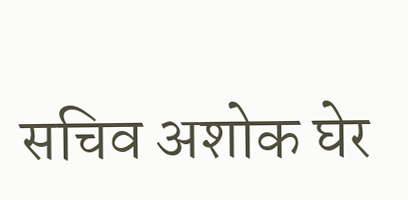सचिव अशोक घेर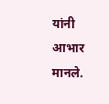यांनी आभार मानले.